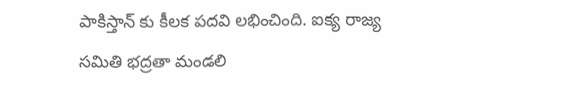పాకిస్తాన్ కు కీలక పదవి లభించింది. ఐక్య రాజ్య సమితి భద్రతా మండలి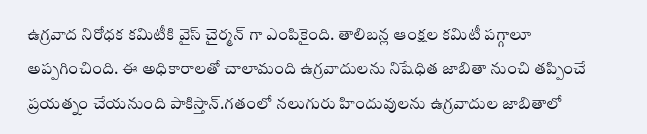ఉగ్రవాద నిరోధక కమిటీకి వైస్ చైర్మన్ గా ఎంపికైంది. తాలిబన్ల ఆంక్షల కమిటీ పగ్గాలూ అప్పగించింది. ఈ అధికారాలతో చాలామంది ఉగ్రవాదులను నిషేధిత జాబితా నుంచి తప్పించే ప్రయత్నం చేయనుంది పాకిస్తాన్.గతంలో నలుగురు హిందువులను ఉగ్రవాదుల జాబితాలో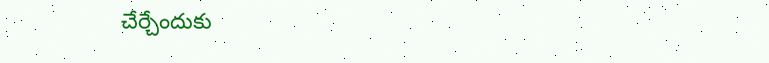చేర్చేందుకు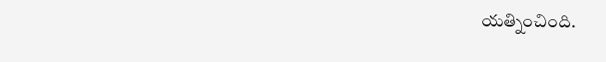యత్నించింది.